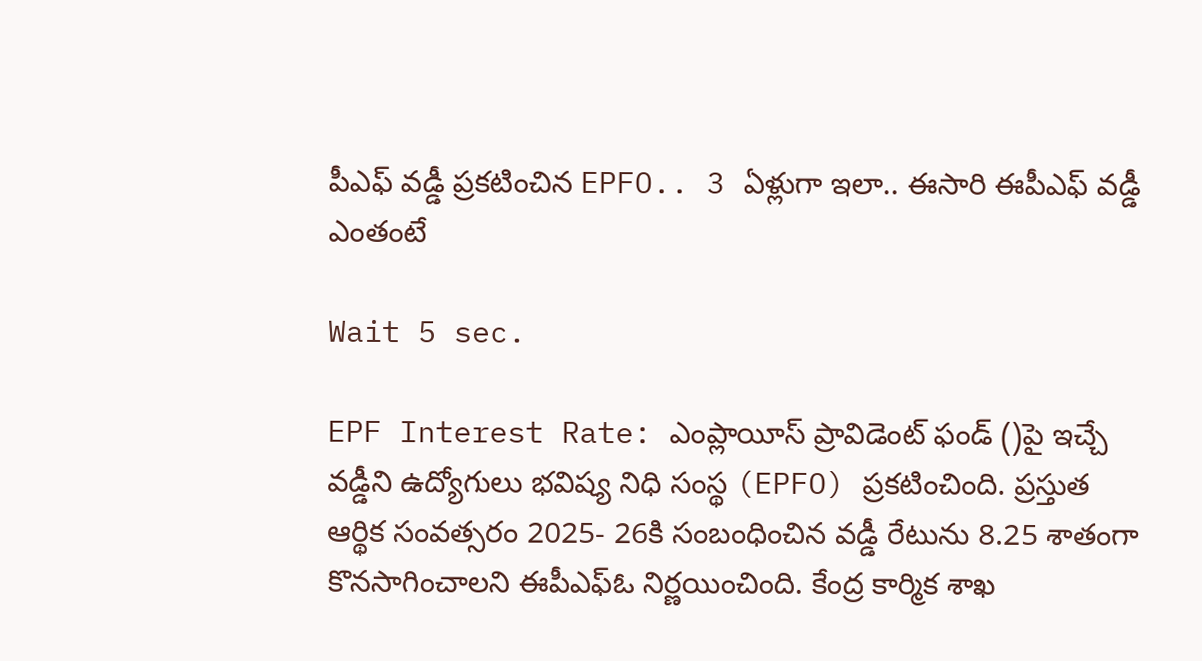పీఎఫ్ వడ్డీ ప్రకటించిన EPFO.. 3 ఏళ్లుగా ఇలా.. ఈసారి ఈపీఎఫ్ వడ్డీ ఎంతంటే

Wait 5 sec.

EPF Interest Rate: ఎంప్లాయీస్ ప్రావిడెంట్ ఫండ్ ()పై ఇచ్చే వడ్డీని ఉద్యోగులు భవిష్య నిధి సంస్థ (EPFO) ప్రకటించింది. ప్రస్తుత ఆర్థిక సంవత్సరం 2025- 26కి సంబంధించిన వడ్డీ రేటును 8.25 శాతంగా కొనసాగించాలని ఈపీఎఫ్ఓ నిర్ణయించింది. కేంద్ర కార్మిక శాఖ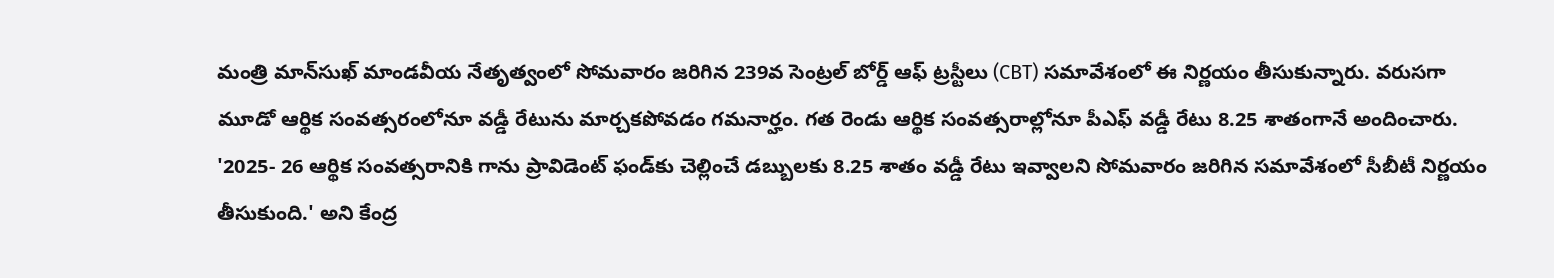మంత్రి మాన్‌సుఖ్ మాండవీయ నేతృత్వంలో సోమవారం జరిగిన 239వ సెంట్రల్ బోర్డ్ ఆఫ్ ట్రస్టీలు (CBT) సమావేశంలో ఈ నిర్ణయం తీసుకున్నారు. వరుసగా మూడో ఆర్థిక సంవత్సరంలోనూ వడ్డీ రేటును మార్చకపోవడం గమనార్హం. గత రెండు ఆర్థిక సంవత్సరాల్లోనూ పీఎఫ్ వడ్డీ రేటు 8.25 శాతంగానే అందించారు. '2025- 26 ఆర్థిక సంవత్సరానికి గాను ప్రావిడెంట్ ఫండ్‌కు చెల్లించే డబ్బులకు 8.25 శాతం వడ్డీ రేటు ఇవ్వాలని సోమవారం జరిగిన సమావేశంలో సీబీటీ నిర్ణయం తీసుకుంది.' అని కేంద్ర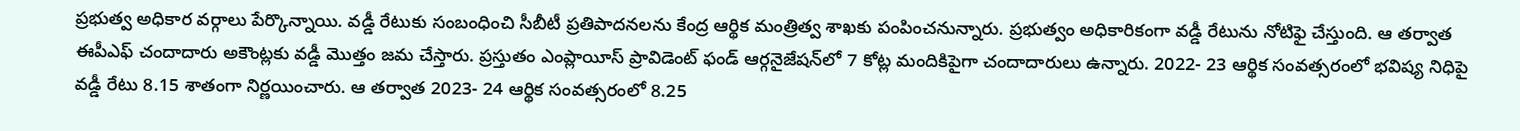ప్రభుత్వ అధికార వర్గాలు పేర్కొన్నాయి. వడ్డీ రేటుకు సంబంధించి సీబీటీ ప్రతిపాదనలను కేంద్ర ఆర్థిక మంత్రిత్వ శాఖకు పంపించనున్నారు. ప్రభుత్వం అధికారికంగా వడ్డీ రేటును నోటిఫై చేస్తుంది. ఆ తర్వాత ఈపీఎఫ్ చందాదారు అకౌంట్లకు వడ్డీ మొత్తం జమ చేస్తారు. ప్రస్తుతం ఎంప్లాయీస్ ప్రావిడెంట్ ఫండ్ ఆర్గనైజేషన్‌లో 7 కోట్ల మందికిపైగా చందాదారులు ఉన్నారు. 2022- 23 ఆర్థిక సంవత్సరంలో భవిష్య నిధిపై వడ్డీ రేటు 8.15 శాతంగా నిర్ణయించారు. ఆ తర్వాత 2023- 24 ఆర్థిక సంవత్సరంలో 8.25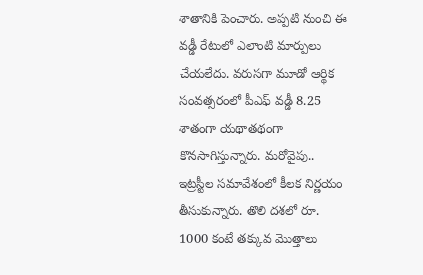శాతానికి పెంచారు. అప్పటి నుంచి ఈ వడ్డీ రేటులో ఎలాంటి మార్పులు చేయలేదు. వరుసగా మూడో ఆర్థిక సంవత్సరంలో పీఎఫ్ వడ్డీ 8.25 శాతంగా యథాతథంగా కొనసాగిస్తున్నారు. మరోవైపు.. ఇట్రస్టీల సమావేశంలో కీలక నిర్ణయం తీసుకున్నారు. తొలి దశలో రూ. 1000 కంటే తక్కువ మొత్తాలు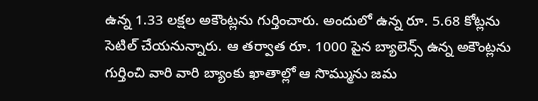ఉన్న 1.33 లక్షల అకౌంట్లను గుర్తించారు. అందులో ఉన్న రూ. 5.68 కోట్లను సెటిల్ చేయనున్నారు. ఆ తర్వాత రూ. 1000 పైన బ్యాలెన్స్ ఉన్న అకౌంట్లను గుర్తించి వారి వారి బ్యాంకు ఖాతాల్లో ఆ సొమ్మును జమ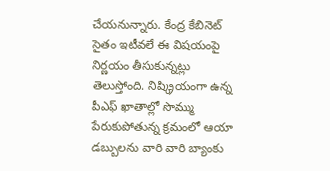చేయనున్నారు. కేంద్ర కేబినెట్ సైతం ఇటీవలే ఈ విషయంపై నిర్ణయం తీసుకున్నట్లు తెలుస్తోంది. నిష్క్రియంగా ఉన్న పీఎఫ్ ఖాతాల్లో సొమ్ము పేరుకుపోతున్న క్రమంలో ఆయా డబ్బులను వారి వారి బ్యాంకు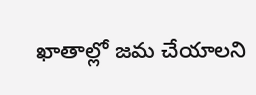ఖాతాల్లో జమ చేయాలని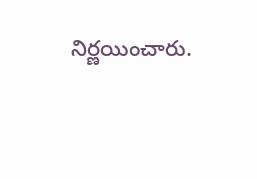నిర్ణయించారు.